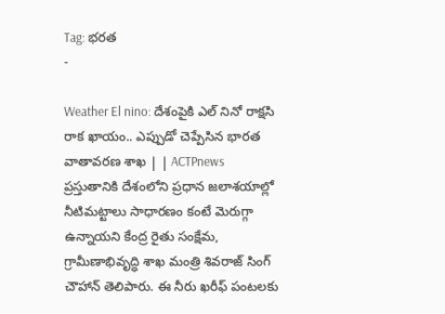Tag: భరత
-

Weather El nino: దేశంపైకి ఎల్ నినో రాక్షసి రాక ఖాయం.. ఎప్పుడో చెప్పేసిన భారత వాతావరణ శాఖ | | ACTPnews
ప్రస్తుతానికి దేశంలోని ప్రధాన జలాశయాల్లో నీటిమట్టాలు సాధారణం కంటే మెరుగ్గా ఉన్నాయని కేంద్ర రైతు సంక్షేమ, గ్రామీణాభివృద్ధి శాఖ మంత్రి శివరాజ్ సింగ్ చౌహాన్ తెలిపారు. ఈ నీరు ఖరీఫ్ పంటలకు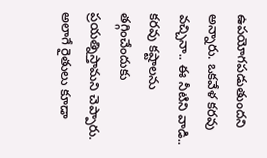ఉపయోగపడుతుందని అన్నారు. ఒకవేళ కరవు వచ్చినా.. ఈ నీటిని వాడి.. కరవు కష్టాలను తగ్గించేందుకు ప్రయత్నిస్తామని చెప్పారు. అలాగే రైతులు కూడా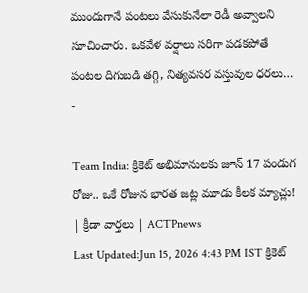ముందుగానే పంటలు వేసుకునేలా రెడీ అవ్వాలని సూచించారు. ఒకవేళ వర్షాలు సరిగా పడకపోతే పంటల దిగుబడి తగ్గి, నిత్యవసర వస్తువుల ధరలు…
-

Team India: క్రికెట్ అభిమానులకు జూన్ 17 పండుగ రోజు.. ఒకే రోజున భారత జట్ల మూడు కీలక మ్యాచ్లు! | క్రీడా వార్తలు | ACTPnews
Last Updated:Jun 15, 2026 4:43 PM IST క్రికెట్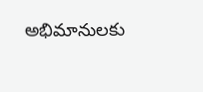అభిమానులకు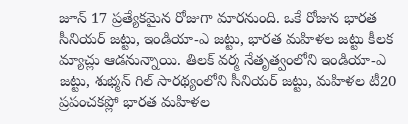జూన్ 17 ప్రత్యేకమైన రోజుగా మారనుంది. ఒకే రోజున భారత సీనియర్ జట్టు, ఇండియా-ఎ జట్టు, భారత మహిళల జట్టు కీలక మ్యాచ్లు ఆడనున్నాయి. తిలక్ వర్మ నేతృత్వంలోని ఇండియా-ఎ జట్టు, శుభ్మన్ గిల్ సారథ్యంలోని సీనియర్ జట్టు, మహిళల టీ20 ప్రపంచకప్లో భారత మహిళల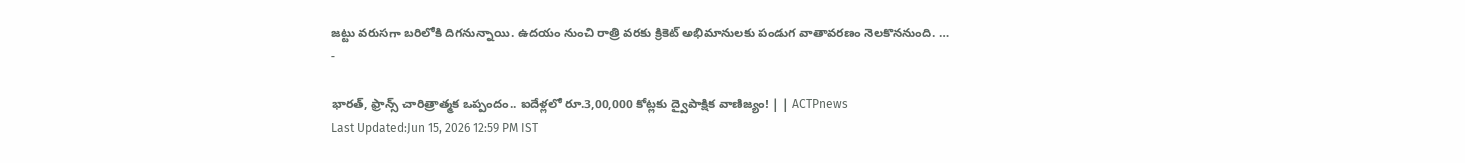జట్టు వరుసగా బరిలోకి దిగనున్నాయి. ఉదయం నుంచి రాత్రి వరకు క్రికెట్ అభిమానులకు పండుగ వాతావరణం నెలకొననుంది. …
-

భారత్, ఫ్రాన్స్ చారిత్రాత్మక ఒప్పందం.. ఐదేళ్లలో రూ.3,00,000 కోట్లకు ద్వైపాక్షిక వాణిజ్యం! | | ACTPnews
Last Updated:Jun 15, 2026 12:59 PM IST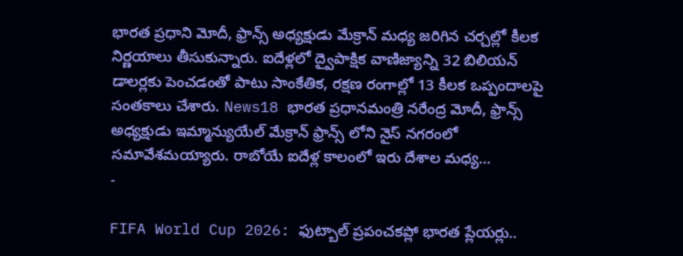భారత ప్రధాని మోదీ, ఫ్రాన్స్ అధ్యక్షుడు మేక్రాన్ మధ్య జరిగిన చర్చల్లో కీలక నిర్ణయాలు తీసుకున్నారు. ఐదేళ్లలో ద్వైపాక్షిక వాణిజ్యాన్ని 32 బిలియన్ డాలర్లకు పెంచడంతో పాటు సాంకేతిక, రక్షణ రంగాల్లో 13 కీలక ఒప్పందాలపై సంతకాలు చేశారు. News18 భారత ప్రధానమంత్రి నరేంద్ర మోదీ, ఫ్రాన్స్ అధ్యక్షుడు ఇమ్మాన్యుయేల్ మేక్రాన్ ఫ్రాన్స్ లోని నైస్ నగరంలో సమావేశమయ్యారు. రాబోయే ఐదేళ్ల కాలంలో ఇరు దేశాల మధ్య…
-

FIFA World Cup 2026: ఫుట్బాల్ ప్రపంచకప్లో భారత ప్లేయర్లు..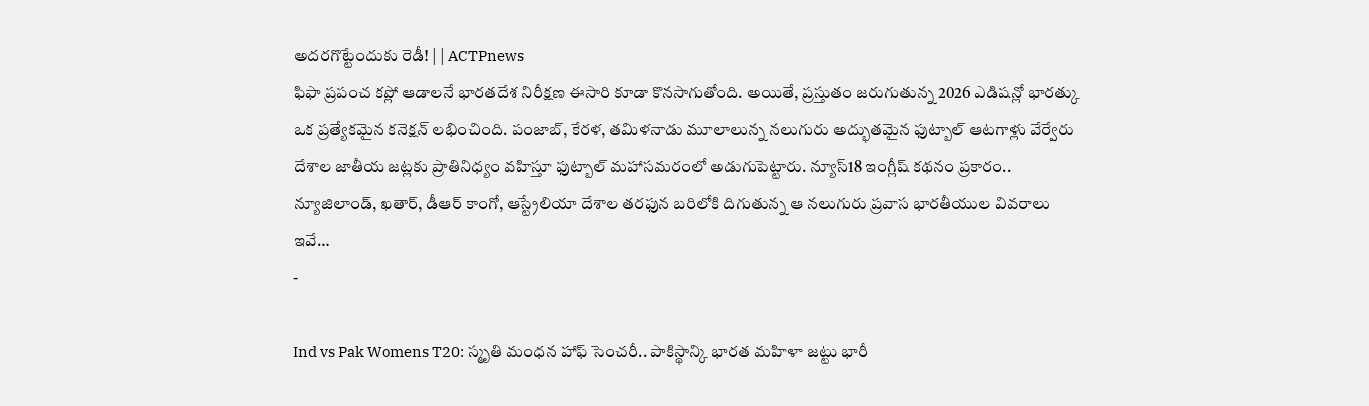అదరగొట్టేందుకు రెడీ! | | ACTPnews
ఫిఫా ప్రపంచ కప్లో ఆడాలనే భారతదేశ నిరీక్షణ ఈసారి కూడా కొనసాగుతోంది. అయితే, ప్రస్తుతం జరుగుతున్న 2026 ఎడిషన్లో భారత్కు ఒక ప్రత్యేకమైన కనెక్షన్ లభించింది. పంజాబ్, కేరళ, తమిళనాడు మూలాలున్న నలుగురు అద్భుతమైన ఫుట్బాల్ ఆటగాళ్లు వేర్వేరు దేశాల జాతీయ జట్లకు ప్రాతినిధ్యం వహిస్తూ ఫుట్బాల్ మహాసమరంలో అడుగుపెట్టారు. న్యూస్18 ఇంగ్లీష్ కథనం ప్రకారం.. న్యూజిలాండ్, ఖతార్, డీఆర్ కాంగో, ఆస్ట్రేలియా దేశాల తరఫున బరిలోకి దిగుతున్న ఆ నలుగురు ప్రవాస భారతీయుల వివరాలు ఇవే…
-

Ind vs Pak Womens T20: స్మృతి మంధన హాఫ్ సెంచరీ.. పాకిస్థాన్కి భారత మహిళా జట్టు భారీ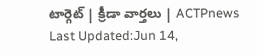టార్గెట్ | క్రీడా వార్తలు | ACTPnews
Last Updated:Jun 14,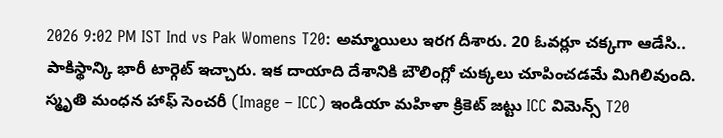2026 9:02 PM IST Ind vs Pak Womens T20: అమ్మాయిలు ఇరగ దీశారు. 20 ఓవర్లూ చక్కగా ఆడేసి.. పాకిస్థాన్కి భారీ టార్గెట్ ఇచ్చారు. ఇక దాయాది దేశానికి బౌలింగ్లో చుక్కలు చూపించడమే మిగిలివుంది. స్మృతి మంధన హాఫ్ సెంచరీ (Image – ICC) ఇండియా మహిళా క్రికెట్ జట్టు ICC విమెన్స్ T20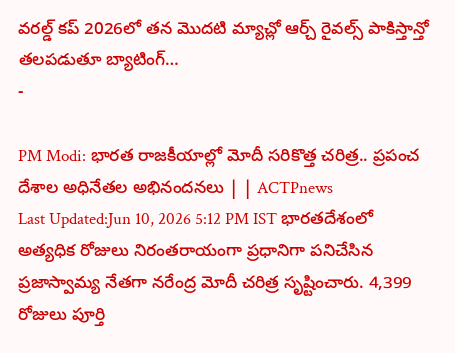వరల్డ్ కప్ 2026లో తన మొదటి మ్యాచ్లో ఆర్చ్ రైవల్స్ పాకిస్తాన్తో తలపడుతూ బ్యాటింగ్…
-

PM Modi: భారత రాజకీయాల్లో మోదీ సరికొత్త చరిత్ర.. ప్రపంచ దేశాల అధినేతల అభినందనలు | | ACTPnews
Last Updated:Jun 10, 2026 5:12 PM IST భారతదేశంలో అత్యధిక రోజులు నిరంతరాయంగా ప్రధానిగా పనిచేసిన ప్రజాస్వామ్య నేతగా నరేంద్ర మోదీ చరిత్ర సృష్టించారు. 4,399 రోజులు పూర్తి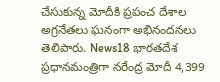చేసుకున్న మోదీకి ప్రపంచ దేశాల అగ్రనేతలు ఘనంగా అభినందనలు తెలిపారు. News18 భారతదేశ ప్రధానమంత్రిగా నరేంద్ర మోదీ 4,399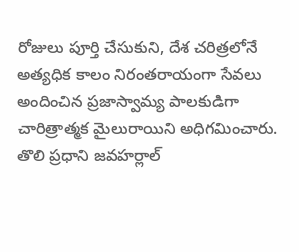రోజులు పూర్తి చేసుకుని, దేశ చరిత్రలోనే అత్యధిక కాలం నిరంతరాయంగా సేవలు అందించిన ప్రజాస్వామ్య పాలకుడిగా చారిత్రాత్మక మైలురాయిని అధిగమించారు. తొలి ప్రధాని జవహర్లాల్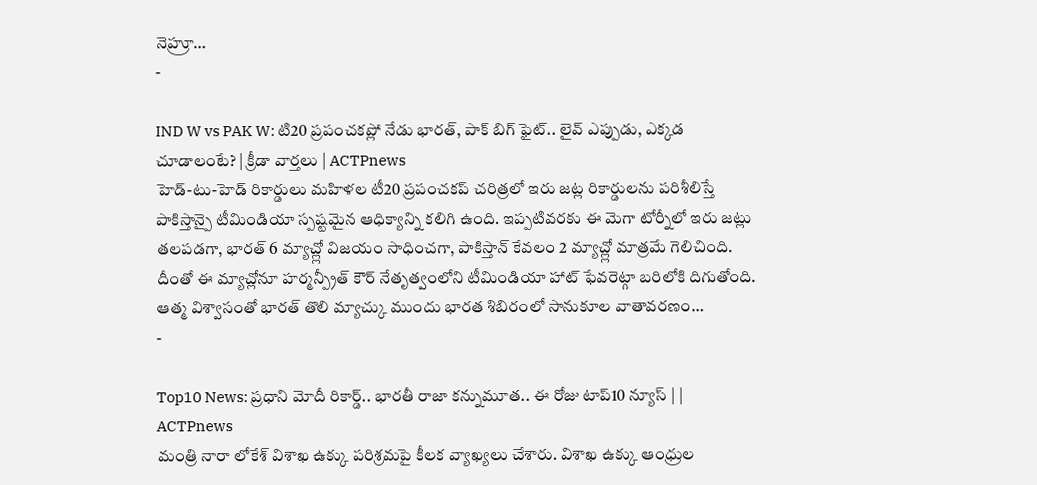నెహ్రూ…
-

IND W vs PAK W: టి20 ప్రపంచకప్లో నేడు భారత్, పాక్ బిగ్ ఫైట్.. లైవ్ ఎప్పుడు, ఎక్కడ చూడాలంటే? | క్రీడా వార్తలు | ACTPnews
హెడ్-టు-హెడ్ రికార్డులు మహిళల టీ20 ప్రపంచకప్ చరిత్రలో ఇరు జట్ల రికార్డులను పరిశీలిస్తే పాకిస్తాన్పై టీమిండియా స్పష్టమైన ఆధిక్యాన్ని కలిగి ఉంది. ఇప్పటివరకు ఈ మెగా టోర్నీలో ఇరు జట్లు తలపడగా, భారత్ 6 మ్యాచ్ల్లో విజయం సాధించగా, పాకిస్తాన్ కేవలం 2 మ్యాచ్ల్లో మాత్రమే గెలిచింది. దీంతో ఈ మ్యాచ్లోనూ హర్మన్ప్రీత్ కౌర్ నేతృత్వంలోని టీమిండియా హాట్ ఫేవరెట్గా బరిలోకి దిగుతోంది. ఆత్మ విశ్వాసంతో భారత్ తొలి మ్యాచ్కు ముందు భారత శిబిరంలో సానుకూల వాతావరణం…
-

Top10 News: ప్రధాని మోదీ రికార్డ్.. భారతీ రాజా కన్నుమూత.. ఈ రోజు టాప్10 న్యూస్ | | ACTPnews
మంత్రి నారా లోకేశ్ విశాఖ ఉక్కు పరిశ్రమపై కీలక వ్యాఖ్యలు చేశారు. విశాఖ ఉక్కు ఆంధ్రుల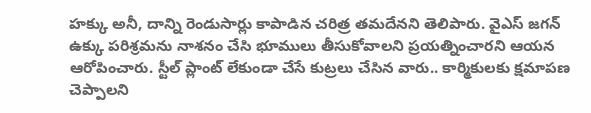హక్కు అనీ, దాన్ని రెండుసార్లు కాపాడిన చరిత్ర తమదేనని తెలిపారు. వైఎస్ జగన్ ఉక్కు పరిశ్రమను నాశనం చేసి భూములు తీసుకోవాలని ప్రయత్నించారని ఆయన ఆరోపించారు. స్టీల్ ప్లాంట్ లేకుండా చేసే కుట్రలు చేసిన వారు.. కార్మికులకు క్షమాపణ చెప్పాలని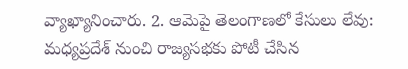వ్యాఖ్యానించారు. 2. ఆమెపై తెలంగాణలో కేసులు లేవు: మధ్యప్రదేశ్ నుంచి రాజ్యసభకు పోటీ చేసిన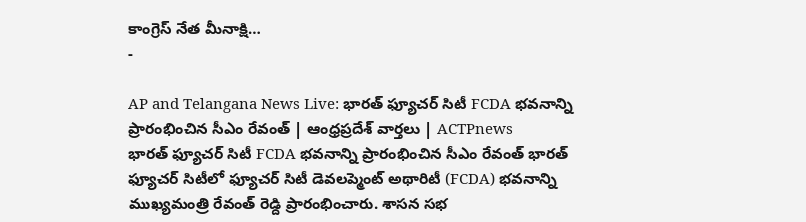కాంగ్రెస్ నేత మీనాక్షి…
-

AP and Telangana News Live: భారత్ ఫ్యూచర్ సిటీ FCDA భవనాన్ని ప్రారంభించిన సీఎం రేవంత్ | ఆంధ్రప్రదేశ్ వార్తలు | ACTPnews
భారత్ ఫ్యూచర్ సిటీ FCDA భవనాన్ని ప్రారంభించిన సీఎం రేవంత్ భారత్ ఫ్యూచర్ సిటీలో ఫ్యూచర్ సిటీ డెవలప్మెంట్ అథారిటీ (FCDA) భవనాన్ని ముఖ్యమంత్రి రేవంత్ రెడ్ది ప్రారంభించారు. శాసన సభ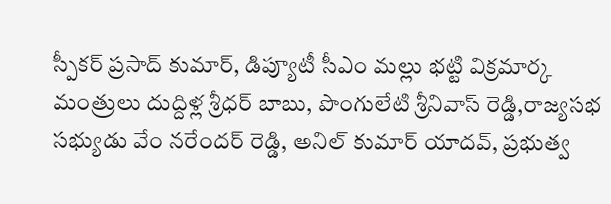స్పీకర్ ప్రసాద్ కుమార్, డిప్యూటీ సీఎం మల్లు భట్టి విక్రమార్క మంత్రులు దుద్దిళ్ల శ్రీధర్ బాబు, పొంగులేటి శ్రీనివాస్ రెడ్డి,రాజ్యసభ సభ్యుడు వేం నరేందర్ రెడ్డి, అనిల్ కుమార్ యాదవ్, ప్రభుత్వ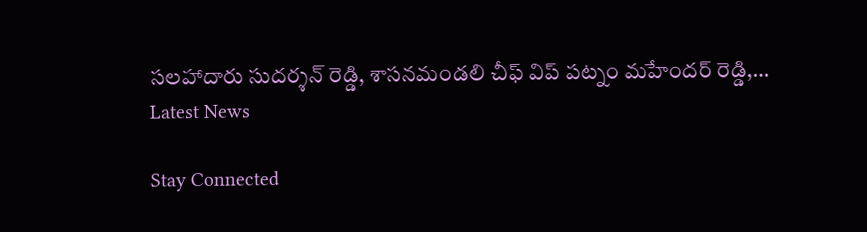సలహాదారు సుదర్శన్ రెడ్డి, శాసనమండలి చీఫ్ విప్ పట్నం మహేందర్ రెడ్డి,…
Latest News

Stay Connected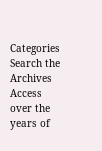Categories
Search the Archives
Access over the years of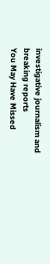investigative journalism and breaking reports
You May Have Missed